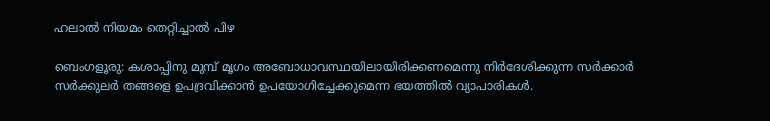ഹലാൽ നിയമം തെറ്റിച്ചാൽ പിഴ

ബെംഗളൂരു: കശാപ്പിനു മുമ്പ് മൃഗം അബോധാവസ്ഥയിലായിരിക്കണമെന്നു നിര്‍ദേശിക്കുന്ന സര്‍ക്കാര്‍ സര്‍ക്കുലര്‍ തങ്ങളെ ഉപദ്രവിക്കാന്‍ ഉപയോഗിച്ചേക്കുമെന്ന ഭയത്തിൽ വ്യാപാരികള്‍.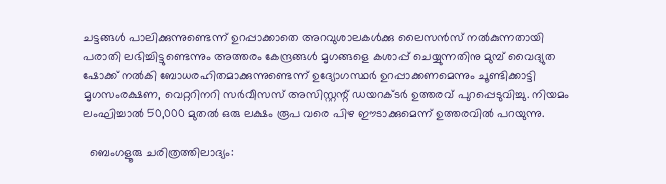ചട്ടങ്ങള്‍ പാലിക്കുന്നുണ്ടെന്ന് ഉറപ്പാക്കാതെ അറവുശാലകള്‍ക്കു ലൈസന്‍സ് നല്‍കുന്നതായി പരാതി ലഭിച്ചിട്ടുണ്ടെന്നും അത്തരം കേന്ദ്രങ്ങള്‍ മൃഗങ്ങളെ കശാപ്പ് ചെയ്യുന്നതിനു മുമ്പ് വൈദ്യുത ഷോക്ക് നല്‍കി ബോധരഹിതമാക്കുന്നുണ്ടെന്ന് ഉദ്യോഗസ്ഥര്‍ ഉറപ്പാക്കണമെന്നും ചൂണ്ടിക്കാട്ടി മൃഗസംരക്ഷണ, വെറ്ററിനറി സര്‍വീസസ് അസിസ്റ്റന്റ് ഡയറക്ടര്‍ ഉത്തരവ് പുറപ്പെടുവിച്ചു. നിയമം ലംഘിച്ചാല്‍ 50,000 മുതല്‍ ഒരു ലക്ഷം രൂപ വരെ പിഴ ഈടാക്കുമെന്ന് ഉത്തരവില്‍ പറയുന്നു.

  ബെംഗളൂരു ചരിത്രത്തിലാദ്യം: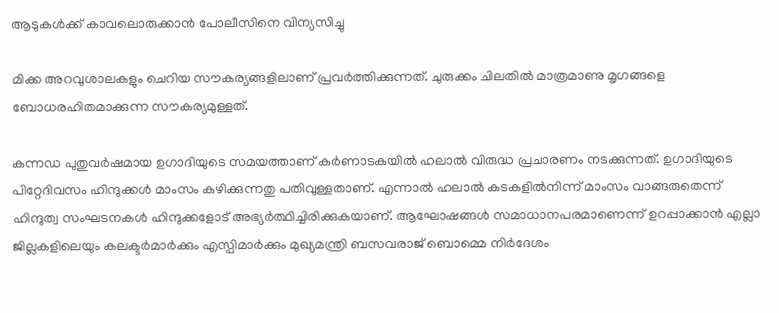ആടുകൾക്ക് കാവലൊരുക്കാൻ പോലീസിനെ വിന്യസിച്ചു

മിക്ക അറവുശാലകളും ചെറിയ സൗകര്യങ്ങളിലാണ് പ്രവര്‍ത്തിക്കുന്നത്. ചുരുക്കം ചിലതില്‍ മാത്രമാണു മൃഗങ്ങളെ ബോധരഹിതമാക്കുന്ന സൗകര്യമുള്ളത്.

കന്നഡ പുതുവര്‍ഷമായ ഉഗാദിയുടെ സമയത്താണ് കര്‍ണാടകയില്‍ ഹലാല്‍ വിരുദ്ധ പ്രചാരണം നടക്കുന്നത്. ഉഗാദിയുടെ പിറ്റേദിവസം ഹിന്ദുക്കള്‍ മാംസം കഴിക്കുന്നതു പതിവുള്ളതാണ്. എന്നാൽ ഹലാല്‍ കടകളില്‍നിന്ന് മാംസം വാങ്ങരുതെന്ന് ഹിന്ദുത്വ സംഘടനകള്‍ ഹിന്ദുക്കളോട് അഭ്യര്‍ത്ഥിച്ചിരിക്കുകയാണ്. ആഘോഷങ്ങൾ സമാധാനപരമാണെന്ന് ഉറപ്പാക്കാന്‍ എല്ലാ ജില്ലകളിലെയും കലക്ടര്‍മാര്‍ക്കും എസ്പിമാര്‍ക്കും മുഖ്യമന്ത്രി ബസവരാജ് ബൊമ്മെ നിര്‍ദേശം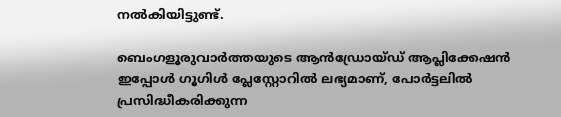നല്‍കിയിട്ടുണ്ട്.

ബെംഗളൂരുവാർത്തയുടെ ആൻഡ്രോയ്ഡ് ആപ്ലിക്കേഷൻ ഇപ്പോൾ ഗൂഗിൾ പ്ലേസ്റ്റോറിൽ ലഭ്യമാണ്, പോർട്ടലിൽ പ്രസിദ്ധീകരിക്കുന്ന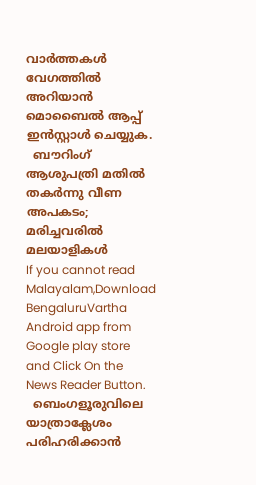വാർത്തകൾ വേഗത്തിൽ അറിയാൻ മൊബൈൽ ആപ്പ് ഇൻസ്റ്റാൾ ചെയ്യുക.
  ബൗറിംഗ് ആശുപത്രി മതിൽ തകർന്നു വീണ അപകടം; മരിച്ചവരിൽ മലയാളികൾ
If you cannot read Malayalam,Download BengaluruVartha Android app from Google play store and Click On the News Reader Button.
  ബെംഗളൂരുവിലെ യാത്രാക്ലേശം പരിഹരിക്കാൻ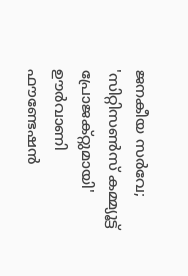ജനകീയ സർവേ; 'സിറ്റിസൺസ് കമ്മ്യൂട്ട് പ്രോജക്റ്റുമായി' ഊർവാണി ഫൗണ്ടേഷൻ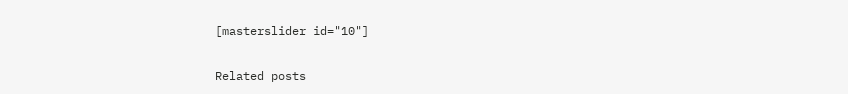[masterslider id="10"]

Related posts